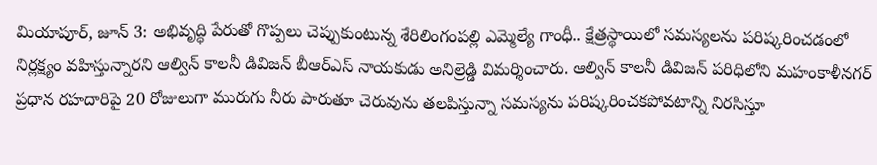మియాపూర్, జూన్ 3: అభివృద్ధి పేరుతో గొప్పలు చెప్పుకుంటున్న శేరిలింగంపల్లి ఎమ్మెల్యే గాంధీ.. క్షేత్రస్థాయిలో సమస్యలను పరిష్కరించడంలో నిర్లక్ష్యం వహిస్తున్నారని ఆల్విన్ కాలనీ డివిజన్ బీఆర్ఎస్ నాయకుడు అనిల్రెడ్డి విమర్శించారు. ఆల్విన్ కాలనీ డివిజన్ పరిధిలోని మహంకాళీనగర్ ప్రధాన రహదారిపై 20 రోజులుగా మురుగు నీరు పారుతూ చెరువును తలపిస్తున్నా సమస్యను పరిష్కరించకపోవటాన్ని నిరసిస్తూ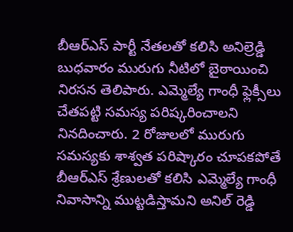బీఆర్ఎస్ పార్టీ నేతలతో కలిసి అనిల్రెడ్డి బుధవారం మురుగు నీటిలో బైఠాయించి నిరసన తెలిపారు. ఎమ్మెల్యే గాంధీ ఫ్లెక్సీలు చేతపట్టి సమస్య పరిష్కరించాలని నినదించారు. 2 రోజులలో మురుగు సమస్యకు శాశ్వత పరిష్కారం చూపకపోతే బీఆర్ఎస్ శ్రేణులతో కలిసి ఎమ్మెల్యే గాంధీ నివాసాన్ని ముట్టడిస్తామని అనిల్ రెడ్డి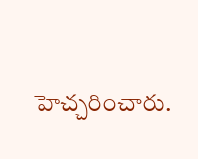హెచ్చరించారు.